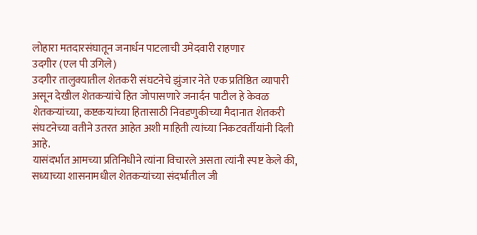लोहारा मतदारसंघातून जनार्धन पाटलाची उमेदवारी राहणार
उदगीर (एल पी उगिले)
उदगीर तालुक्यातील शेतकरी संघटनेचे झुंजार नेते एक प्रतिष्ठित व्यापारी असून देखील शेतकऱ्यांचे हित जोपासणारे जनार्दन पाटील हे केवळ शेतकऱ्यांच्या, कष्टकऱ्यांच्या हितासाठी निवडणुकीच्या मैदानात शेतकरी संघटनेच्या वतीने उतरत आहेत अशी माहिती त्यांच्या निकटवर्तीयांनी दिली आहे.
यासंदर्भात आमच्या प्रतिनिधीने त्यांना विचारले असता त्यांनी स्पष्ट केले की, सध्याच्या शासनामधील शेतकऱ्यांच्या संदर्भातील जी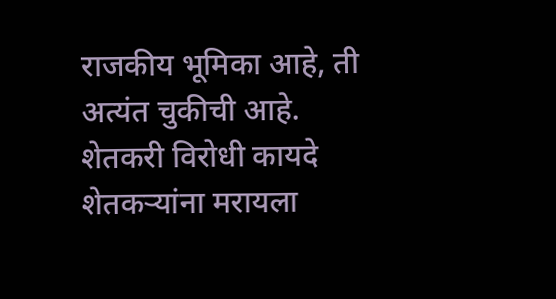राजकीय भूमिका आहे, ती अत्यंत चुकीची आहे. शेतकरी विरोधी कायदे शेतकऱ्यांना मरायला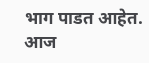भाग पाडत आहेत. आज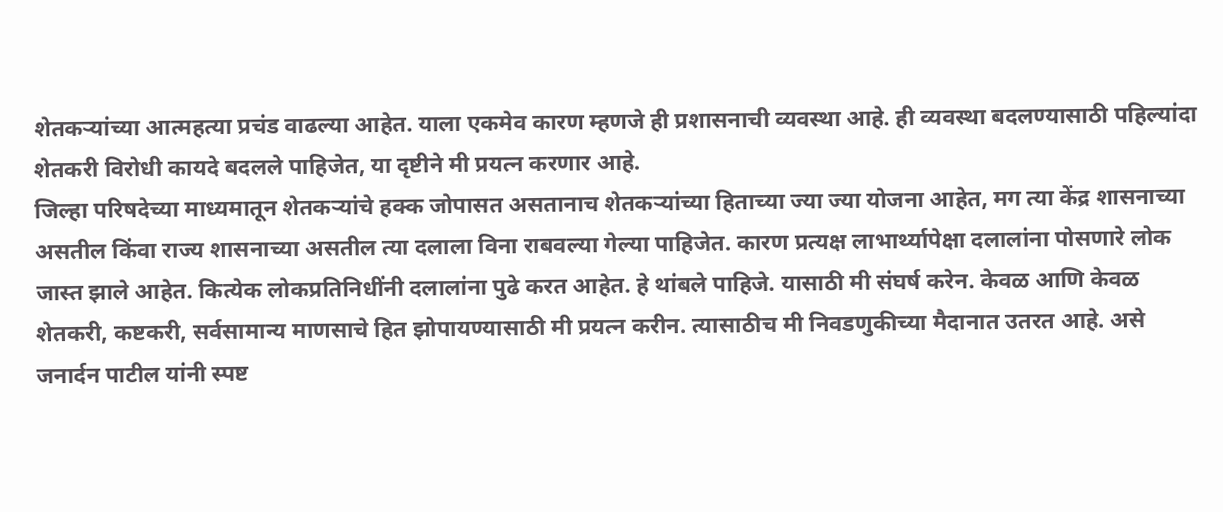शेतकऱ्यांच्या आत्महत्या प्रचंड वाढल्या आहेत. याला एकमेव कारण म्हणजे ही प्रशासनाची व्यवस्था आहे. ही व्यवस्था बदलण्यासाठी पहिल्यांदा शेतकरी विरोधी कायदे बदलले पाहिजेत, या दृष्टीने मी प्रयत्न करणार आहे.
जिल्हा परिषदेच्या माध्यमातून शेतकऱ्यांचे हक्क जोपासत असतानाच शेतकऱ्यांच्या हिताच्या ज्या ज्या योजना आहेत, मग त्या केंद्र शासनाच्या असतील किंवा राज्य शासनाच्या असतील त्या दलाला विना राबवल्या गेल्या पाहिजेत. कारण प्रत्यक्ष लाभार्थ्यापेक्षा दलालांना पोसणारे लोक जास्त झाले आहेत. कित्येक लोकप्रतिनिधींनी दलालांना पुढे करत आहेत. हे थांबले पाहिजे. यासाठी मी संघर्ष करेन. केवळ आणि केवळ शेतकरी, कष्टकरी, सर्वसामान्य माणसाचे हित झोपायण्यासाठी मी प्रयत्न करीन. त्यासाठीच मी निवडणुकीच्या मैदानात उतरत आहे. असे जनार्दन पाटील यांनी स्पष्ट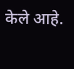केले आहे.